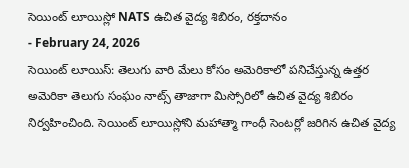సెయింట్ లూయిస్లో NATS ఉచిత వైద్య శిబిరం, రక్తదానం
- February 24, 2026
సెయింట్ లూయిస్: తెలుగు వారి మేలు కోసం అమెరికాలో పనిచేస్తున్న ఉత్తర అమెరికా తెలుగు సంఘం నాట్స్ తాజాగా మిస్సోరిలో ఉచిత వైద్య శిబిరం నిర్వహించింది. సెయింట్ లూయిస్లోని మహాత్మా గాంధీ సెంటర్లో జరిగిన ఉచిత వైద్య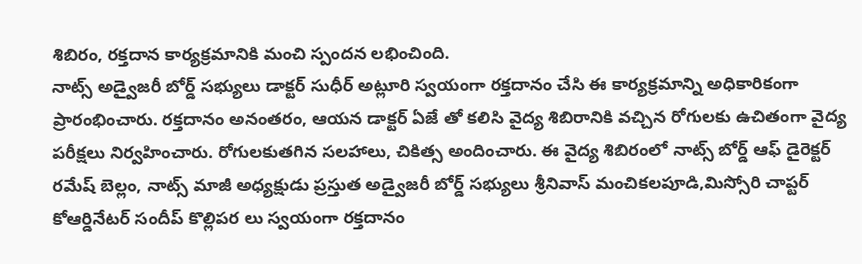శిబిరం, రక్తదాన కార్యక్రమానికి మంచి స్పందన లభించింది.
నాట్స్ అడ్వైజరీ బోర్డ్ సభ్యులు డాక్టర్ సుధీర్ అట్లూరి స్వయంగా రక్తదానం చేసి ఈ కార్యక్రమాన్ని అధికారికంగా ప్రారంభించారు. రక్తదానం అనంతరం, ఆయన డాక్టర్ ఏజే తో కలిసి వైద్య శిబిరానికి వచ్చిన రోగులకు ఉచితంగా వైద్య పరీక్షలు నిర్వహించారు. రోగులకుతగిన సలహాలు, చికిత్స అందించారు. ఈ వైద్య శిబిరంలో నాట్స్ బోర్డ్ ఆఫ్ డైరెక్టర్ రమేష్ బెల్లం, నాట్స్ మాజీ అధ్యక్షుడు ప్రస్తుత అడ్వైజరీ బోర్డ్ సభ్యులు శ్రీనివాస్ మంచికలపూడి,మిస్సోరి చాప్టర్ కోఆర్డినేటర్ సందీప్ కొల్లిపర లు స్వయంగా రక్తదానం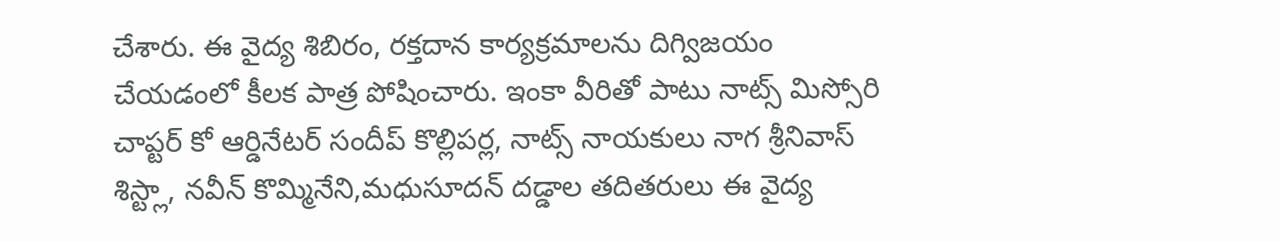చేశారు. ఈ వైద్య శిబిరం, రక్తదాన కార్యక్రమాలను దిగ్విజయం చేయడంలో కీలక పాత్ర పోషించారు. ఇంకా వీరితో పాటు నాట్స్ మిస్సోరి చాప్టర్ కో ఆర్డినేటర్ సందీప్ కొల్లిపర్ల, నాట్స్ నాయకులు నాగ శ్రీనివాస్ శిస్ట్లా, నవీన్ కొమ్మినేని,మధుసూదన్ దడ్డాల తదితరులు ఈ వైద్య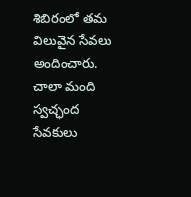శిబిరంలో తమ విలువైన సేవలు అందించారు. చాలా మంది స్వచ్ఛంద సేవకులు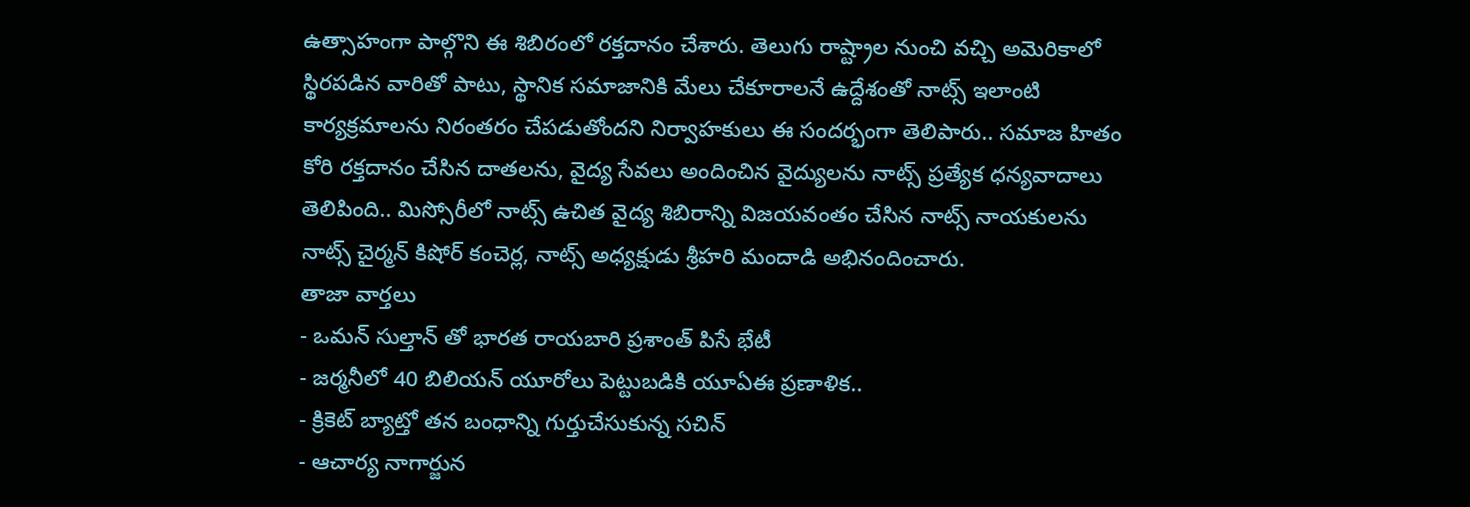ఉత్సాహంగా పాల్గొని ఈ శిబిరంలో రక్తదానం చేశారు. తెలుగు రాష్ట్రాల నుంచి వచ్చి అమెరికాలో స్థిరపడిన వారితో పాటు, స్థానిక సమాజానికి మేలు చేకూరాలనే ఉద్దేశంతో నాట్స్ ఇలాంటి కార్యక్రమాలను నిరంతరం చేపడుతోందని నిర్వాహకులు ఈ సందర్భంగా తెలిపారు.. సమాజ హితం కోరి రక్తదానం చేసిన దాతలను, వైద్య సేవలు అందించిన వైద్యులను నాట్స్ ప్రత్యేక ధన్యవాదాలు తెలిపింది.. మిస్సోరీలో నాట్స్ ఉచిత వైద్య శిబిరాన్ని విజయవంతం చేసిన నాట్స్ నాయకులను నాట్స్ చైర్మన్ కిషోర్ కంచెర్ల, నాట్స్ అధ్యక్షుడు శ్రీహరి మందాడి అభినందించారు.
తాజా వార్తలు
- ఒమన్ సుల్తాన్ తో భారత రాయబారి ప్రశాంత్ పిసే భేటీ
- జర్మనీలో 40 బిలియన్ యూరోలు పెట్టుబడికి యూఏఈ ప్రణాళిక..
- క్రికెట్ బ్యాట్తో తన బంధాన్ని గుర్తుచేసుకున్న సచిన్
- ఆచార్య నాగార్జున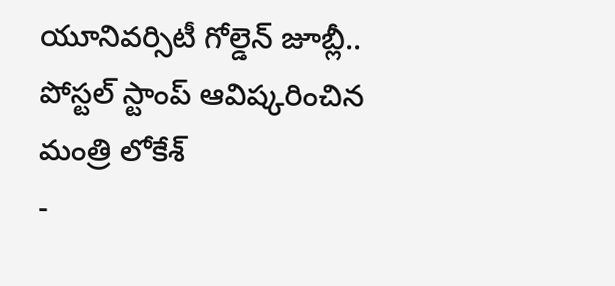యూనివర్సిటీ గోల్డెన్ జూబ్లీ.. పోస్టల్ స్టాంప్ ఆవిష్కరించిన మంత్రి లోకేశ్
-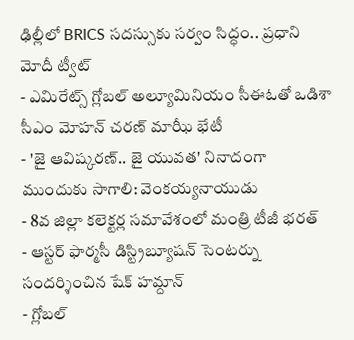ఢిల్లీలో BRICS సదస్సుకు సర్వం సిద్ధం.. ప్రధాని మోదీ ట్వీట్
- ఎమిరేట్స్ గ్లోబల్ అల్యూమినియం సీఈఓతో ఒడిశా సీఎం మోహన్ చరణ్ మాఝీ భేటీ
- 'జై ఆవిష్కరణ్.. జై యువత' నినాదంగా ముందుకు సాగాలి: వెంకయ్యనాయుడు
- 8వ జిల్లా కలెక్టర్ల సమావేశంలో మంత్రి టీజీ భరత్
- ఆస్టర్ ఫార్మసీ డిస్ట్రిబ్యూషన్ సెంటర్ను సందర్శించిన షేక్ హమ్దాన్
- గ్లోబల్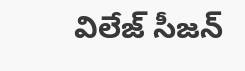విలేజ్ సీజన్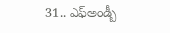31.. ఎఫ్అండ్బీ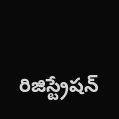రిజిస్ట్రేషన్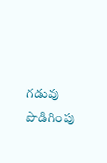గడువు పొడిగింపు